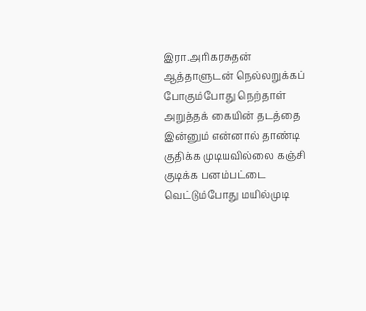இரா.அரிகரசுதன் ஆத்தாளுடன் நெல்லறுக்கப் போகும்போது நெற்தாள் அறுத்தக் கையின் தடத்தை இன்னும் என்னால் தாண்டி குதிக்க முடியவில்லை கஞ்சி குடிக்க பனம்பட்டை வெட்டும்போது மயில்முடி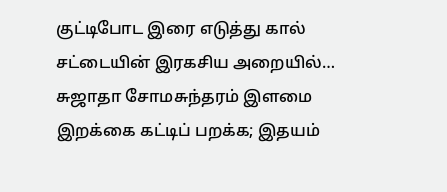குட்டிபோட இரை எடுத்து கால் சட்டையின் இரகசிய அறையில்…
சுஜாதா சோமசுந்தரம் இளமை இறக்கை கட்டிப் பறக்க; இதயம்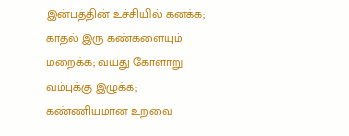இன்பத்தின் உச்சியில் கனக்க; காதல் இரு கண்களையும் மறைக்க; வயது கோளாறு வம்புக்கு இழுக்க; கண்ணியமான உறவை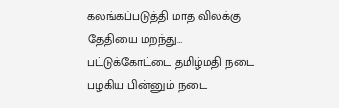கலங்கப்படுத்தி மாத விலக்கு தேதியை மறந்து…
பட்டுக்கோட்டை தமிழ்மதி நடை பழகிய பின்னும் நடை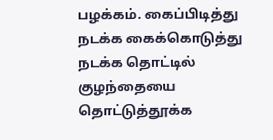பழக்கம். கைப்பிடித்து நடக்க கைக்கொடுத்து நடக்க தொட்டில் குழந்தையை தொட்டுத்தூக்க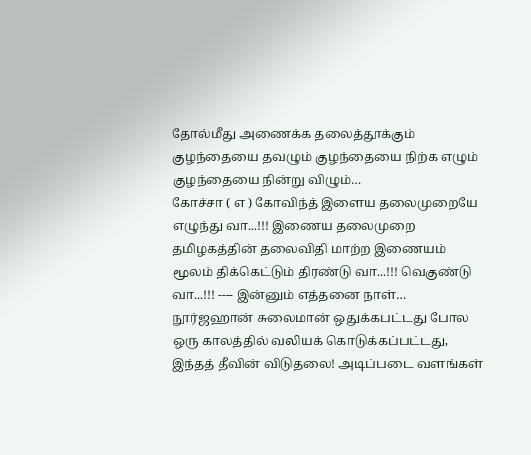தோல்மீது அணைக்க தலைத்தூக்கும் குழந்தையை தவழும் குழந்தையை நிற்க எழும் குழந்தையை நின்று விழும்…
கோச்சா ( எ ) கோவிந்த் இளைய தலைமுறையே எழுந்து வா...!!! இணைய தலைமுறை தமிழகத்தின் தலைவிதி மாற்ற இணையம் மூலம் திக்கெட்டும் திரண்டு வா...!!! வெகுண்டு வா...!!! ---- இன்னும் எத்தனை நாள்…
நூர்ஜஹான் சுலைமான் ஒதுக்கபட்டது போல ஒரு காலத்தில் வலியக் கொடுக்கப்பட்டது, இந்தத் தீவின் விடுதலை! அடிப்படை வளங்கள்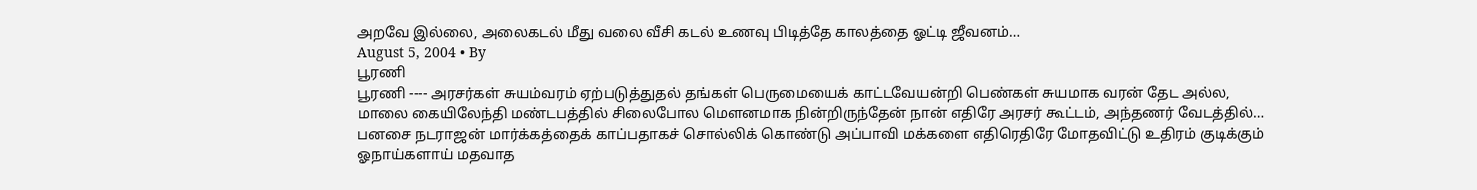அறவே இல்லை, அலைகடல் மீது வலை வீசி கடல் உணவு பிடித்தே காலத்தை ஓட்டி ஜீவனம்…
August 5, 2004 • By
பூரணி
பூரணி ---- அரசர்கள் சுயம்வரம் ஏற்படுத்துதல் தங்கள் பெருமையைக் காட்டவேயன்றி பெண்கள் சுயமாக வரன் தேட அல்ல, மாலை கையிலேந்தி மண்டபத்தில் சிலைபோல மெளனமாக நின்றிருந்தேன் நான் எதிரே அரசர் கூட்டம், அந்தணர் வேடத்தில்…
பனசை நடராஜன் மார்க்கத்தைக் காப்பதாகச் சொல்லிக் கொண்டு அப்பாவி மக்களை எதிரெதிரே மோதவிட்டு உதிரம் குடிக்கும் ஓநாய்களாய் மதவாத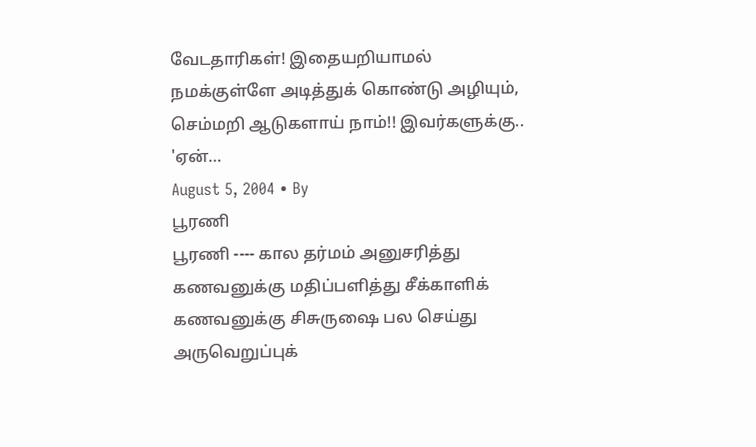வேடதாரிகள்! இதையறியாமல் நமக்குள்ளே அடித்துக் கொண்டு அழியும், செம்மறி ஆடுகளாய் நாம்!! இவர்களுக்கு.. 'ஏன்…
August 5, 2004 • By
பூரணி
பூரணி ---- கால தர்மம் அனுசரித்து கணவனுக்கு மதிப்பளித்து சீக்காளிக் கணவனுக்கு சிசுருஷை பல செய்து அருவெறுப்புக்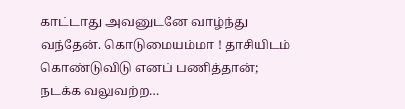காட்டாது அவனுடனே வாழ்ந்து வந்தேன். கொடுமையம்மா ! தாசியிடம் கொண்டுவிடு எனப் பணித்தான்; நடக்க வலுவற்ற…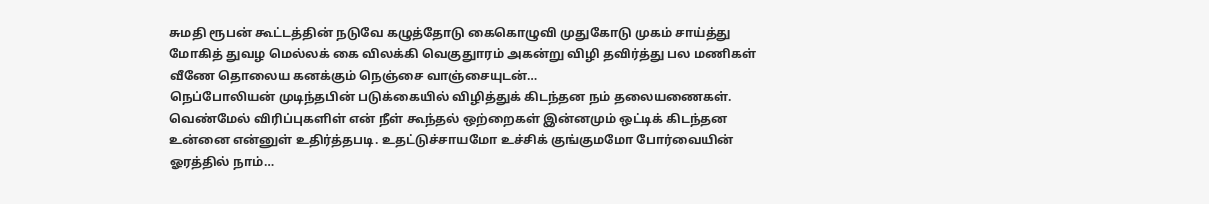சுமதி ரூபன் கூட்டத்தின் நடுவே கழுத்தோடு கைகொழுவி முதுகோடு முகம் சாய்த்து மோகித் துவழ மெல்லக் கை விலக்கி வெகுதுாரம் அகன்று விழி தவிர்த்து பல மணிகள் வீணே தொலைய கனக்கும் நெஞ்சை வாஞ்சையுடன்…
நெப்போலியன் முடிந்தபின் படுக்கையில் விழித்துக் கிடந்தன நம் தலையணைகள். வெண்மேல் விரிப்புகளிள் என் நீள் கூந்தல் ஒற்றைகள் இன்னமும் ஒட்டிக் கிடந்தன உன்னை என்னுள் உதிர்த்தபடி. உதட்டுச்சாயமோ உச்சிக் குங்குமமோ போர்வையின் ஓரத்தில் நாம்…